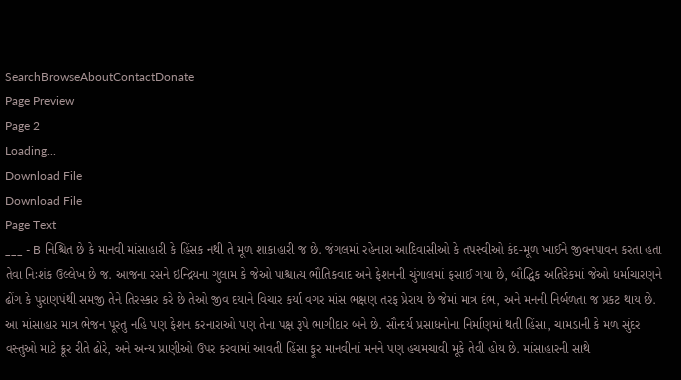SearchBrowseAboutContactDonate
Page Preview
Page 2
Loading...
Download File
Download File
Page Text
___ - B નિશ્ચિત છે કે માનવી માંસાહારી કે હિંસક નથી તે મૂળ શાકાહારી જ છે. જંગલમાં રહેનારા આદિવાસીઓ કે તપસ્વીઓ કંદ-મૂળ ખાઈને જીવનપાવન કરતા હતા તેવા નિઃશંક ઉલ્લેખ છે જ. આજના રસને ઇન્દ્રિયના ગુલામ કે જેઓ પાશ્ચાત્ય ભૌતિકવાદ અને ફેશનની ચુંગાલમાં ફસાઈ ગયા છે, બૌદ્ધિક અતિરેકમાં જેઓ ધર્માચારણને ઢોંગ કે પુરાણપંથી સમજી તેને તિરસ્કાર કરે છે તેઓ જીવ દયાને વિચાર કર્યા વગર માંસ ભક્ષણ તરફ પ્રેરાય છે જેમાં માત્ર દંભ, અને મનની નિર્બળતા જ પ્રકટ થાય છે. આ માંસાહાર માત્ર ભેજન પૂરતુ નહિ પણ ફેશન કરનારાઓ પણ તેના પક્ષ રૂપે ભાગીદાર બને છે. સૌન્દર્ય પ્રસાધનોના નિર્માણમાં થતી હિંસા, ચામડાની કે મળ સુંદર વસ્તુઓ માટે ક્રૂર રીતે ઢોરે, અને અન્ય પ્રાણીઓ ઉપર કરવામાં આવતી હિંસા ફૂર માનવીનાં મનને પણ હચમચાવી મૂકે તેવી હોય છે. માંસાહારની સાથે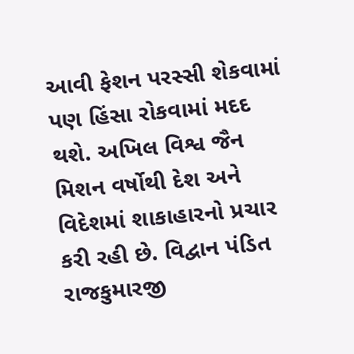આવી ફેશન પરસ્સી શેકવામાં પણ હિંસા રોકવામાં મદદ થશે. અખિલ વિશ્વ જૈન મિશન વર્ષોથી દેશ અને વિદેશમાં શાકાહારનો પ્રચાર કરી રહી છે. વિદ્વાન પંડિત રાજકુમારજી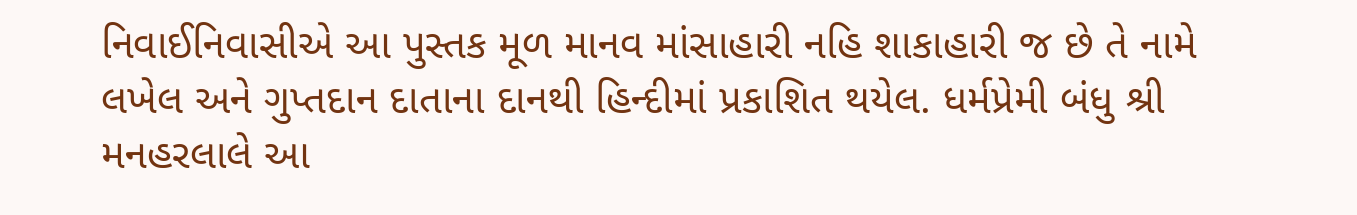નિવાઈનિવાસીએ આ પુસ્તક મૂળ માનવ માંસાહારી નહિ શાકાહારી જ છે તે નામે લખેલ અને ગુપ્તદાન દાતાના દાનથી હિન્દીમાં પ્રકાશિત થયેલ. ધર્મપ્રેમી બંધુ શ્રી મનહરલાલે આ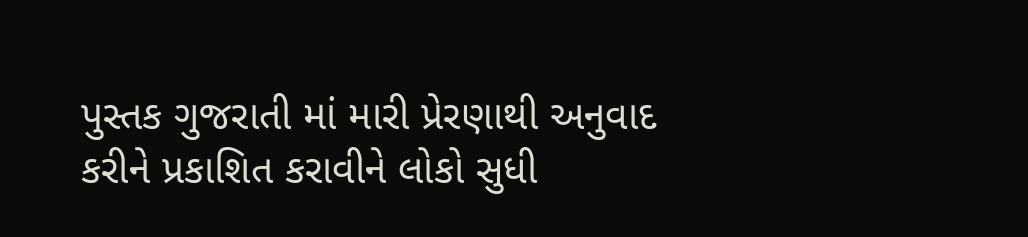પુસ્તક ગુજરાતી માં મારી પ્રેરણાથી અનુવાદ કરીને પ્રકાશિત કરાવીને લોકો સુધી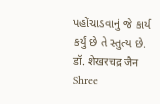પહોંચાડવાનું જે કાર્ય કર્યું છે તે સ્તુત્ય છે. डॉ. शेखरचद्र जैन Shree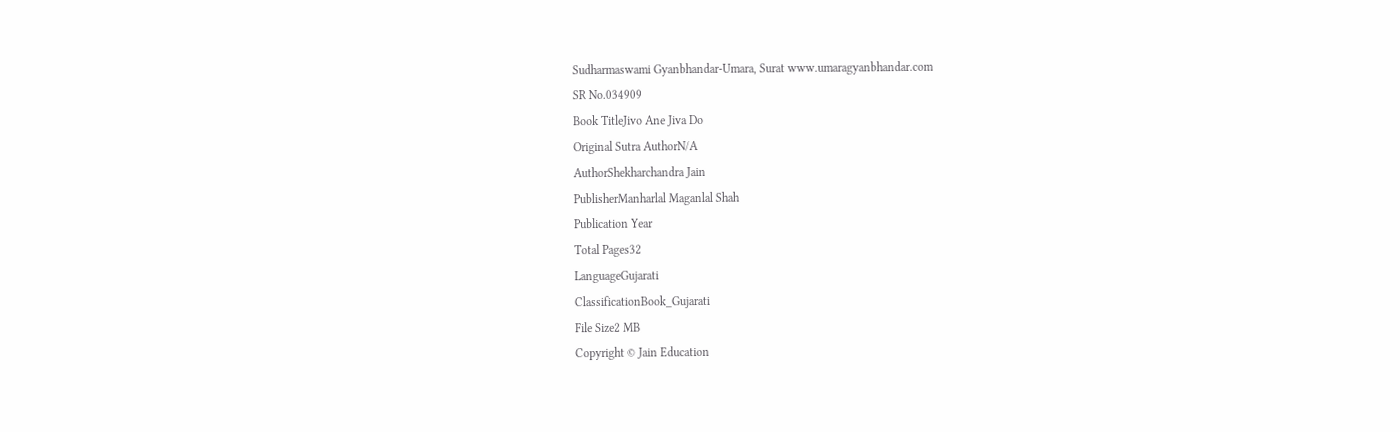Sudharmaswami Gyanbhandar-Umara, Surat www.umaragyanbhandar.com
SR No.034909
Book TitleJivo Ane Jiva Do
Original Sutra AuthorN/A
AuthorShekharchandra Jain
PublisherManharlal Maganlal Shah
Publication Year
Total Pages32
LanguageGujarati
ClassificationBook_Gujarati
File Size2 MB
Copyright © Jain Education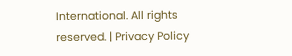International. All rights reserved. | Privacy Policy